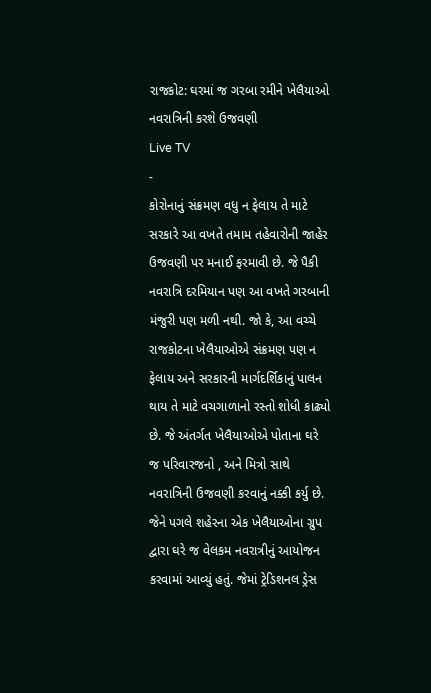રાજકોટ: ઘરમાં જ ગરબા રમીને ખેલૈયાઓ નવરાત્રિની કરશે ઉજવણી
Live TV
-
કોરોનાનું સંક્રમણ વધુ ન ફેલાય તે માટે સરકારે આ વખતે તમામ તહેવારોની જાહેર ઉજવણી પર મનાઈ ફરમાવી છે. જે પૈકી નવરાત્રિ દરમિયાન પણ આ વખતે ગરબાની મંજુરી પણ મળી નથી. જો કે, આ વચ્ચે રાજકોટના ખેલૈયાઓએ સંક્રમણ પણ ન ફેલાય અને સરકારની માર્ગદર્શિકાનું પાલન થાય તે માટે વચગાળાનો રસ્તો શોધી કાઢ્યો છે. જે અંતર્ગત ખેલૈયાઓએ પોતાના ઘરે જ પરિવારજનો , અને મિત્રો સાથે નવરાત્રિની ઉજવણી કરવાનું નક્કી કર્યુ છે. જેને પગલે શહેરના એક ખેલૈયાઓના ગ્રુપ દ્વારા ઘરે જ વેલકમ નવરાત્રીનું આયોજન કરવામાં આવ્યું હતું. જેમાં ટ્રેડિશનલ ડ્રેસ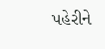પહેરીને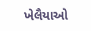ખેલૈયાઓ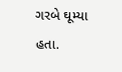ગરબે ઘૂમ્યા હતા.